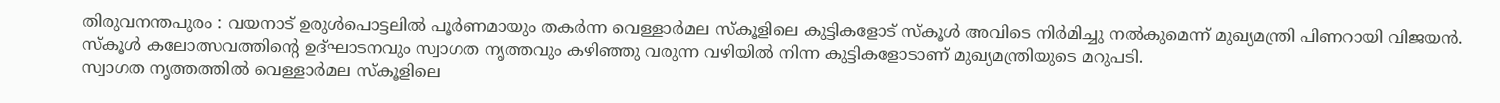തിരുവനന്തപുരം : വയനാട് ഉരുൾപൊട്ടലിൽ പൂർണമായും തകർന്ന വെള്ളാർമല സ്കൂളിലെ കുട്ടികളോട് സ്കൂൾ അവിടെ നിർമിച്ചു നൽകുമെന്ന് മുഖ്യമന്ത്രി പിണറായി വിജയൻ. സ്കൂൾ കലോത്സവത്തിന്റെ ഉദ്ഘാടനവും സ്വാഗത നൃത്തവും കഴിഞ്ഞു വരുന്ന വഴിയിൽ നിന്ന കുട്ടികളോടാണ് മുഖ്യമന്ത്രിയുടെ മറുപടി.
സ്വാഗത നൃത്തത്തിൽ വെള്ളാർമല സ്കൂളിലെ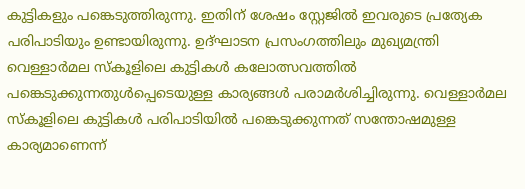കുട്ടികളും പങ്കെടുത്തിരുന്നു. ഇതിന് ശേഷം സ്റ്റേജിൽ ഇവരുടെ പ്രത്യേക പരിപാടിയും ഉണ്ടായിരുന്നു. ഉദ്ഘാടന പ്രസംഗത്തിലും മുഖ്യമന്ത്രി വെള്ളാർമല സ്കൂളിലെ കുട്ടികൾ കലോത്സവത്തിൽ പങ്കെടുക്കുന്നതുൾപ്പെടെയുള്ള കാര്യങ്ങൾ പരാമർശിച്ചിരുന്നു. വെള്ളാർമല സ്കൂളിലെ കുട്ടികൾ പരിപാടിയിൽ പങ്കെടുക്കുന്നത് സന്തോഷമുള്ള കാര്യമാണെന്ന്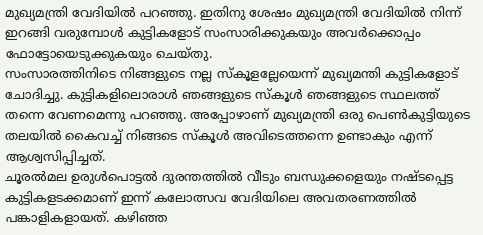മുഖ്യമന്ത്രി വേദിയിൽ പറഞ്ഞു. ഇതിനു ശേഷം മുഖ്യമന്ത്രി വേദിയിൽ നിന്ന് ഇറങ്ങി വരുമ്പോൾ കുട്ടികളോട് സംസാരിക്കുകയും അവർക്കൊപ്പം ഫോട്ടോയെടുക്കുകയും ചെയ്തു.
സംസാരത്തിനിടെ നിങ്ങളുടെ നല്ല സ്കൂളല്ലേയെന്ന് മുഖ്യമന്തി കുട്ടികളോട് ചോദിച്ചു. കുട്ടികളിലൊരാൾ ഞങ്ങളുടെ സ്കൂൾ ഞങ്ങളുടെ സ്ഥലത്ത് തന്നെ വേണമെന്നു പറഞ്ഞു. അപ്പോഴാണ് മുഖ്യമന്ത്രി ഒരു പെൺകുട്ടിയുടെ തലയിൽ കൈവച്ച് നിങ്ങടെ സ്കൂൾ അവിടെത്തന്നെ ഉണ്ടാകും എന്ന് ആശ്വസിപ്പിച്ചത്.
ചൂരൽമല ഉരുൾപൊട്ടൽ ദുരന്തത്തിൽ വീടും ബന്ധുക്കളെയും നഷ്ടപ്പെട്ട കുട്ടികളടക്കമാണ് ഇന്ന് കലോത്സവ വേദിയിലെ അവതരണത്തിൽ പങ്കാളികളായത്. കഴിഞ്ഞ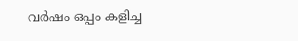വർഷം ഒപ്പം കളിച്ച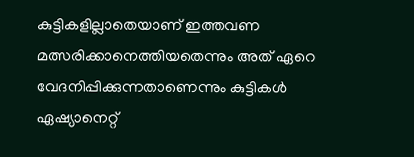കുട്ടികളില്ലാതെയാണ് ഇത്തവണ മത്സരിക്കാനെത്തിയതെന്നും അത് ഏറെ വേദനിപ്പിക്കുന്നതാണെന്നും കുട്ടികൾ ഏഷ്യാനെറ്റ്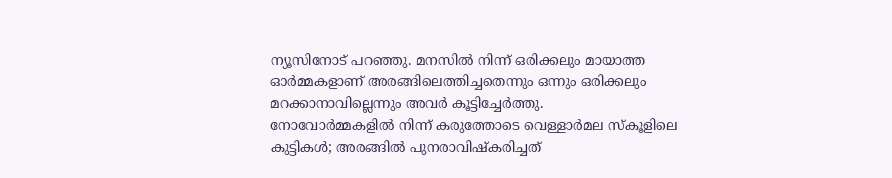ന്യൂസിനോട് പറഞ്ഞു. മനസിൽ നിന്ന് ഒരിക്കലും മായാത്ത ഓർമ്മകളാണ് അരങ്ങിലെത്തിച്ചതെന്നും ഒന്നും ഒരിക്കലും മറക്കാനാവില്ലെന്നും അവർ കൂട്ടിച്ചേർത്തു.
നോവോർമ്മകളിൽ നിന്ന് കരുത്തോടെ വെള്ളാർമല സ്കൂളിലെ കുട്ടികൾ; അരങ്ങിൽ പുനരാവിഷ്കരിച്ചത്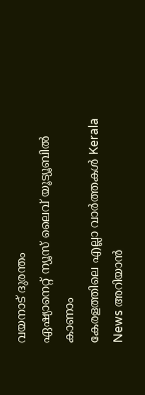വയനാട് ദുരന്തം
ഏഷ്യാനെറ്റ് ന്യൂസ് ലൈവ് യൂട്യൂബിൽ കാണാം
കേരളത്തിലെ എല്ലാ വാർത്തകൾ Kerala News അറിയാൻ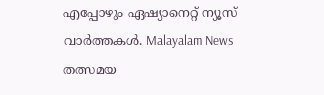എപ്പോഴും ഏഷ്യാനെറ്റ് ന്യൂസ് വാർത്തകൾ. Malayalam News തത്സമയ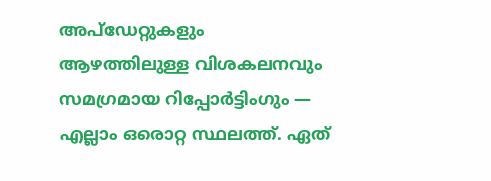അപ്ഡേറ്റുകളും ആഴത്തിലുള്ള വിശകലനവും സമഗ്രമായ റിപ്പോർട്ടിംഗും — എല്ലാം ഒരൊറ്റ സ്ഥലത്ത്. ഏത്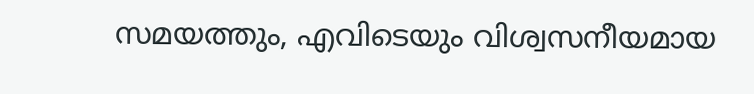സമയത്തും, എവിടെയും വിശ്വസനീയമായ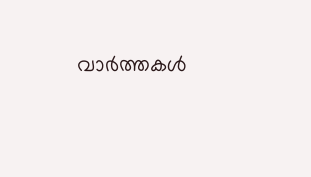വാർത്തകൾ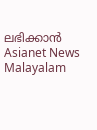ലഭിക്കാൻ Asianet News Malayalam